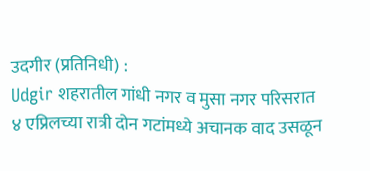उदगीर (प्रतिनिधी) :
Udgir शहरातील गांधी नगर व मुसा नगर परिसरात ४ एप्रिलच्या रात्री दोन गटांमध्ये अचानक वाद उसळून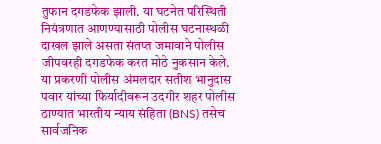तुफान दगडफेक झाली. या घटनेत परिस्थिती नियंत्रणात आणण्यासाठी पोलीस घटनास्थळी दाखल झाले असता संतप्त जमावाने पोलीस जीपवरही दगडफेक करत मोठे नुकसान केले.
या प्रकरणी पोलीस अंमलदार सतीश भानुदास पवार यांच्या फिर्यादीवरून उदगीर शहर पोलीस ठाण्यात भारतीय न्याय संहिता (BNS) तसेच सार्वजनिक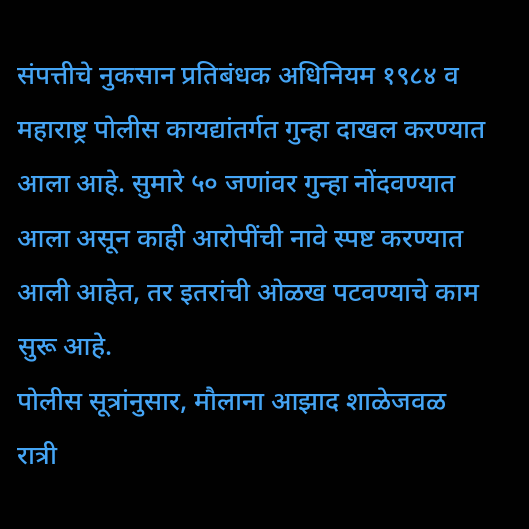संपत्तीचे नुकसान प्रतिबंधक अधिनियम १९८४ व महाराष्ट्र पोलीस कायद्यांतर्गत गुन्हा दाखल करण्यात आला आहे. सुमारे ५० जणांवर गुन्हा नोंदवण्यात आला असून काही आरोपींची नावे स्पष्ट करण्यात आली आहेत, तर इतरांची ओळख पटवण्याचे काम सुरू आहे.
पोलीस सूत्रांनुसार, मौलाना आझाद शाळेजवळ रात्री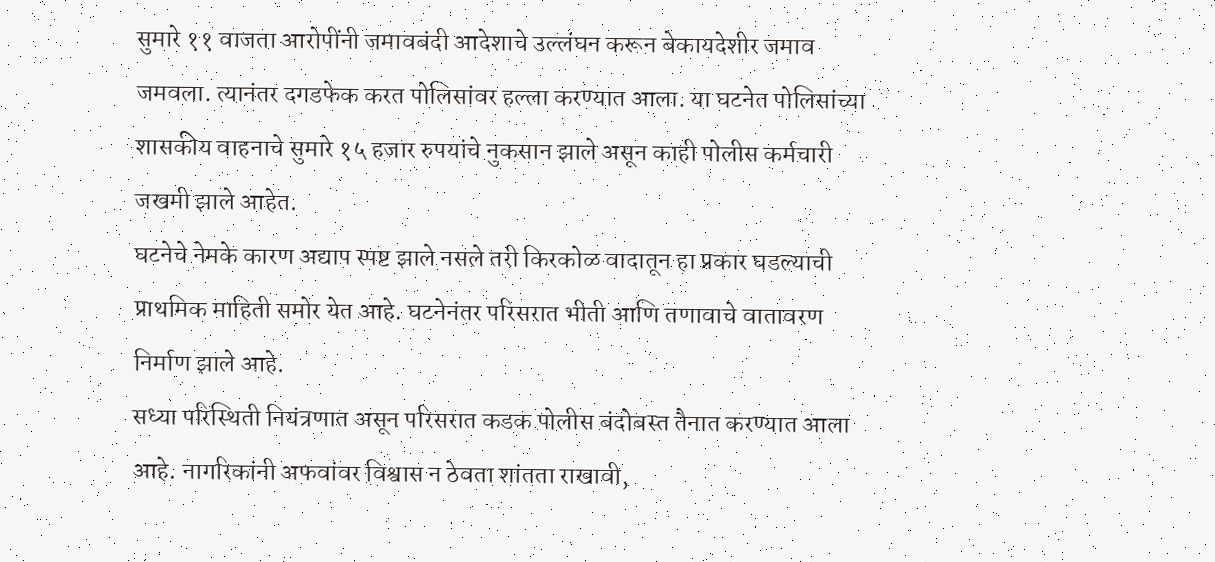सुमारे ११ वाजता आरोपींनी जमावबंदी आदेशाचे उल्लंघन करून बेकायदेशीर जमाव जमवला. त्यानंतर दगडफेक करत पोलिसांवर हल्ला करण्यात आला. या घटनेत पोलिसांच्या शासकीय वाहनाचे सुमारे १५ हजार रुपयांचे नुकसान झाले असून काही पोलीस कर्मचारी जखमी झाले आहेत.
घटनेचे नेमके कारण अद्याप स्पष्ट झाले नसले तरी किरकोळ वादातून हा प्रकार घडल्याची प्राथमिक माहिती समोर येत आहे. घटनेनंतर परिसरात भीती आणि तणावाचे वातावरण निर्माण झाले आहे.
सध्या परिस्थिती नियंत्रणात असून परिसरात कडक पोलीस बंदोबस्त तैनात करण्यात आला आहे. नागरिकांनी अफवांवर विश्वास न ठेवता शांतता राखावी,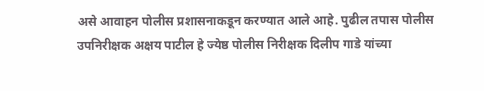असे आवाहन पोलीस प्रशासनाकडून करण्यात आले आहे. पुढील तपास पोलीस उपनिरीक्षक अक्षय पाटील हे ज्येष्ठ पोलीस निरीक्षक दिलीप गाडे यांच्या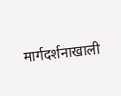मार्गदर्शनाखाली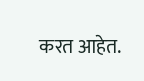करत आहेत.